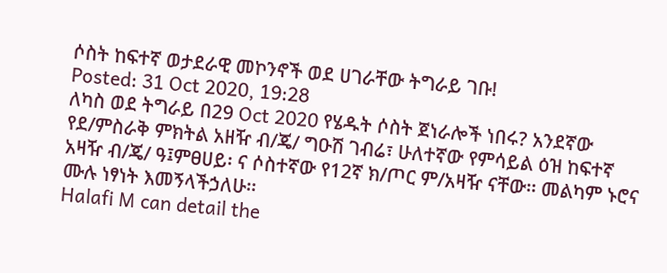ሶስት ከፍተኛ ወታደራዊ መኮንኖች ወደ ሀገራቸው ትግራይ ገቡ!
Posted: 31 Oct 2020, 19:28
ለካስ ወደ ትግራይ በ29 Oct 2020 የሄዱት ሶስት ጀነራሎች ነበሩ? አንደኛው የደ/ምስራቅ ምክትል አዘዥ ብ/ጄ/ ግዑሽ ገብሬ፣ ሁለተኛው የምሳይል ዕዝ ከፍተኛ አዛዥ ብ/ጄ/ ዓ፤ምፀሀይ፡ ና ሶስተኛው የ12ኛ ክ/ጦር ም/አዛዥ ናቸው፡፡ መልካም ኑሮና ሙሉ ነፃነት እመኝላችኃለሁ፡፡
Halafi M can detail the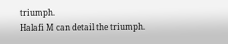triumph.
Halafi M can detail the triumph.